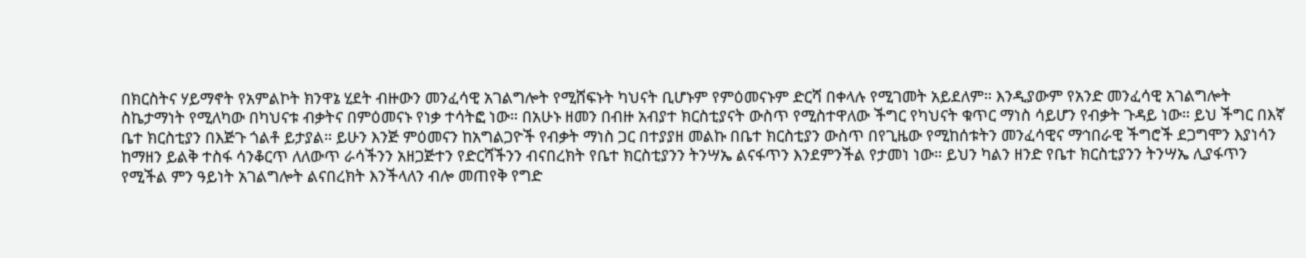በክርስትና ሃይማኖት የአምልኮት ክንዋኔ ሂደት ብዙውን መንፈሳዊ አገልግሎት የሚሸፍኑት ካህናት ቢሆኑም የምዕመናኑም ድርሻ በቀላሉ የሚገመት አይደለም። እንዲያውም የአንድ መንፈሳዊ አገልግሎት ስኬታማነት የሚለካው በካህናቱ ብቃትና በምዕመናኑ የነቃ ተሳትፎ ነው። በአሁኑ ዘመን በብዙ አብያተ ክርስቲያናት ውስጥ የሚስተዋለው ችግር የካህናት ቁጥር ማነስ ሳይሆን የብቃት ጉዳይ ነው። ይህ ችግር በእኛ ቤተ ክርስቲያን በእጅጉ ጎልቶ ይታያል። ይሁን እንጅ ምዕመናን ከአግልጋዮች የብቃት ማነስ ጋር በተያያዘ መልኩ በቤተ ክርስቲያን ውስጥ በየጊዜው የሚከሰቱትን መንፈሳዊና ማኅበራዊ ችግሮች ደጋግሞን እያነሳን ከማዘን ይልቅ ተስፋ ሳንቆርጥ ለለውጥ ራሳችንን አዘጋጅተን የድርሻችንን ብናበረክት የቤተ ክርስቲያንን ትንሣኤ ልናፋጥን እንደምንችል የታመነ ነው። ይህን ካልን ዘንድ የቤተ ክርስቲያንን ትንሣኤ ሊያፋጥን የሚችል ምን ዓይነት አገልግሎት ልናበረክት እንችላለን ብሎ መጠየቅ የግድ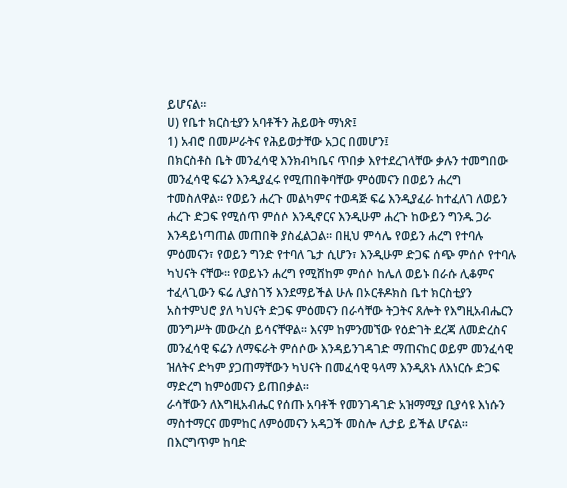ይሆናል።
ሀ) የቤተ ክርስቲያን አባቶችን ሕይወት ማነጽ፤
1) አብሮ በመሥራትና የሕይወታቸው አጋር በመሆን፤
በክርስቶስ ቤት መንፈሳዊ እንክብካቤና ጥበቃ እየተደረገላቸው ቃሉን ተመግበው መንፈሳዊ ፍሬን እንዲያፈሩ የሚጠበቅባቸው ምዕመናን በወይን ሐረግ ተመስለዋል። የወይን ሐረጉ መልካምና ተወዳጅ ፍሬ እንዲያፈራ ከተፈለገ ለወይን ሐረጉ ድጋፍ የሚሰጥ ምሰሶ እንዲኖርና እንዲሁም ሐረጉ ከውይን ግንዱ ጋራ እንዳይነጣጠል መጠበቅ ያስፈልጋል። በዚህ ምሳሌ የወይን ሐረግ የተባሉ ምዕመናን፣ የወይን ግንድ የተባለ ጌታ ሲሆን፣ እንዲሁም ድጋፍ ሰጭ ምሰሶ የተባሉ ካህናት ናቸው። የወይኑን ሐረግ የሚሸከም ምሰሶ ከሌለ ወይኑ በራሱ ሊቆምና ተፈላጊውን ፍሬ ሊያስገኝ እንደማይችል ሁሉ በኦርቶዶክስ ቤተ ክርስቲያን አስተምህሮ ያለ ካህናት ድጋፍ ምዕመናን በራሳቸው ትጋትና ጸሎት የእግዚአብሔርን መንግሥት መውረስ ይሳናቸዋል። እናም ከምንመኘው የዕድገት ደረጃ ለመድረስና መንፈሳዊ ፍሬን ለማፍራት ምሰሶው እንዳይንገዳገድ ማጠናከር ወይም መንፈሳዊ ዝለትና ድካም ያጋጠማቸውን ካህናት በመፈሳዊ ዓላማ እንዲጸኑ ለእነርሱ ድጋፍ ማድረግ ከምዕመናን ይጠበቃል።
ራሳቸውን ለእግዚአብሔር የሰጡ አባቶች የመንገዳገድ አዝማሚያ ቢያሳዩ እነሱን ማስተማርና መምከር ለምዕመናን አዳጋች መስሎ ሊታይ ይችል ሆናል። በእርግጥም ከባድ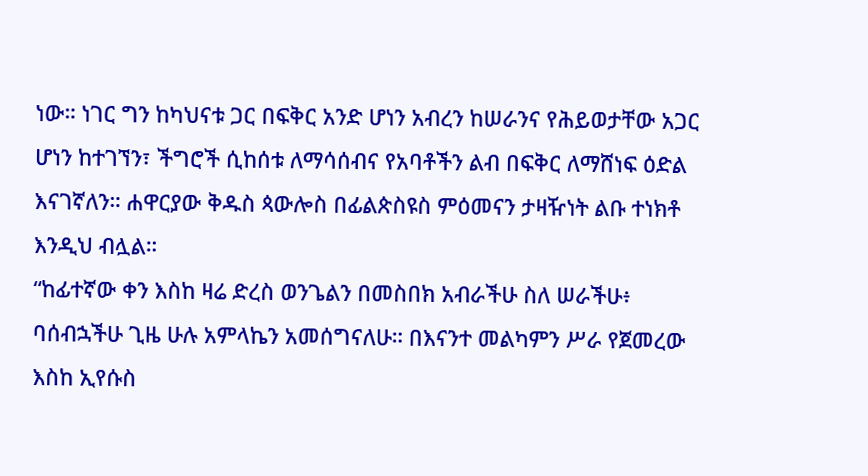ነው። ነገር ግን ከካህናቱ ጋር በፍቅር አንድ ሆነን አብረን ከሠራንና የሕይወታቸው አጋር ሆነን ከተገኘን፣ ችግሮች ሲከሰቱ ለማሳሰብና የአባቶችን ልብ በፍቅር ለማሸነፍ ዕድል እናገኛለን። ሐዋርያው ቅዱስ ጳውሎስ በፊልጵስዩስ ምዕመናን ታዛዥነት ልቡ ተነክቶ እንዲህ ብሏል።
“ከፊተኛው ቀን እስከ ዛሬ ድረስ ወንጌልን በመስበክ አብራችሁ ስለ ሠራችሁ፥ ባሰብኋችሁ ጊዜ ሁሉ አምላኬን አመሰግናለሁ። በእናንተ መልካምን ሥራ የጀመረው እስከ ኢየሱስ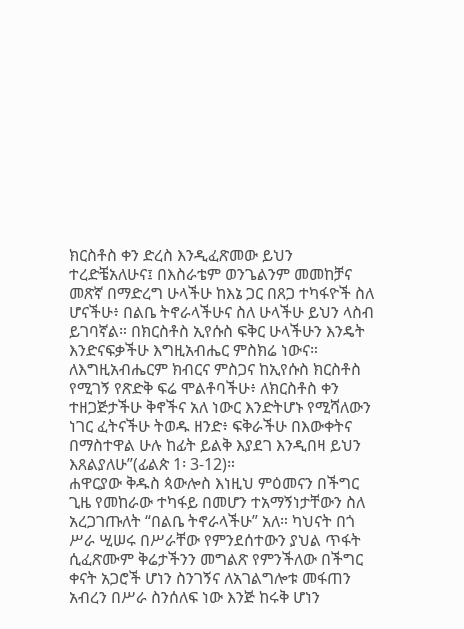ክርስቶስ ቀን ድረስ እንዲፈጽመው ይህን ተረድቼአለሁና፤ በእስራቴም ወንጌልንም መመከቻና መጽኛ በማድረግ ሁላችሁ ከእኔ ጋር በጸጋ ተካፋዮች ስለ ሆናችሁ፥ በልቤ ትኖራላችሁና ስለ ሁላችሁ ይህን ላስብ ይገባኛል። በክርስቶስ ኢየሱስ ፍቅር ሁላችሁን እንዴት እንድናፍቃችሁ እግዚአብሔር ምስክሬ ነውና። ለእግዚአብሔርም ክብርና ምስጋና ከኢየሱስ ክርስቶስ የሚገኝ የጽድቅ ፍሬ ሞልቶባችሁ፥ ለክርስቶስ ቀን ተዘጋጅታችሁ ቅኖችና አለ ነውር እንድትሆኑ የሚሻለውን ነገር ፈትናችሁ ትወዱ ዘንድ፥ ፍቅራችሁ በእውቀትና በማስተዋል ሁሉ ከፊት ይልቅ እያደገ እንዲበዛ ይህን እጸልያለሁ”(ፊልጵ 1፡ 3-12)።
ሐዋርያው ቅዱስ ጳውሎስ እነዚህ ምዕመናን በችግር ጊዜ የመከራው ተካፋይ በመሆን ተአማኝነታቸውን ስለ አረጋገጡለት “በልቤ ትኖራላችሁ” አለ። ካህናት በጎ ሥራ ሢሠሩ በሥራቸው የምንደሰተውን ያህል ጥፋት ሲፈጽሙም ቅሬታችንን መግልጽ የምንችለው በችግር ቀናት አጋሮች ሆነን ስንገኝና ለአገልግሎቱ መፋጠን አብረን በሥራ ስንሰለፍ ነው እንጅ ከሩቅ ሆነን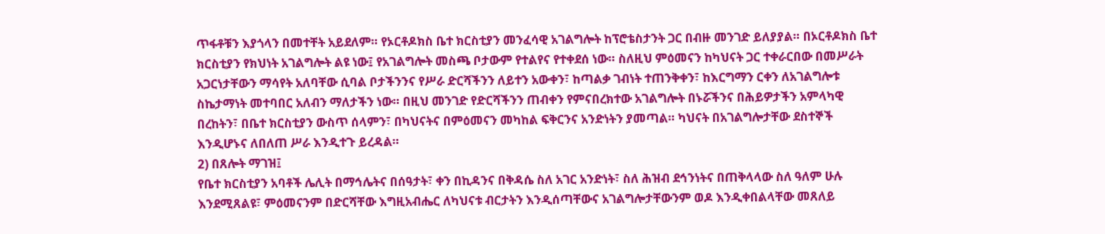ጥፋቶቹን እያጎላን በመተቸት አይደለም። የኦርቶዶክስ ቤተ ክርስቲያን መንፈሳዊ አገልግሎት ከፕሮቴስታንት ጋር በብዙ መንገድ ይለያያል። በኦርቶዶክስ ቤተ ክርስቲያን የክህነት አገልግሎት ልዩ ነው፤ የአገልግሎት መስጫ ቦታውም የተልየና የተቀደሰ ነው። ስለዚህ ምዕመናን ከካህናት ጋር ተቀራርበው በመሥራት አጋርነታቸውን ማሳየት አለባቸው ሲባል ቦታችንንና የሥራ ድርሻችንን ለይተን አውቀን፣ ከጣልቃ ገብነት ተጠንቅቀን፣ ከእርግማን ርቀን ለአገልግሎቱ ስኬታማነት መተባበር አለብን ማለታችን ነው። በዚህ መንገድ የድርሻችንን ጠብቀን የምናበረክተው አገልግሎት በኑሯችንና በሕይዎታችን አምላካዊ በረከትን፣ በቤተ ክርስቲያን ውስጥ ሰላምን፣ በካህናትና በምዕመናን መካከል ፍቅርንና አንድነትን ያመጣል። ካህናት በአገልግሎታቸው ደስተኞች እንዲሆኑና ለበለጠ ሥራ እንዲተጉ ይረዳል።
2) በጸሎት ማገዝ፤
የቤተ ክርስቲያን አባቶች ሌሊት በማኅሌትና በሰዓታት፣ ቀን በኪዳንና በቅዳሴ ስለ አገር አንድነት፣ ስለ ሕዝብ ደኅንነትና በጠቅላላው ስለ ዓለም ሁሉ እንደሚጸልዩ፣ ምዕመናንም በድርሻቸው እግዚአብሔር ለካህናቱ ብርታትን እንዲሰጣቸውና አገልግሎታቸውንም ወዶ እንዲቀበልላቸው መጸለይ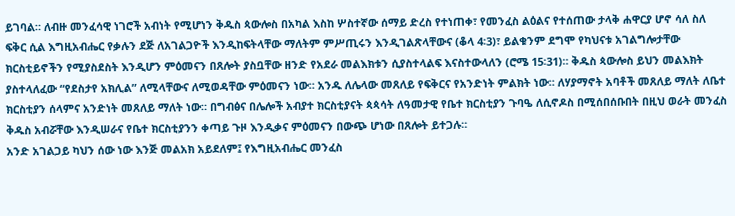ይገባል። ለብዙ መንፈሳዊ ነገሮች አብነት የሚሆነን ቅዱስ ጳውሎስ በአካል እስከ ሦስተኛው ሰማይ ድረስ የተነጠቀ፣ የመንፈስ ልዕልና የተሰጠው ታላቅ ሐዋርያ ሆኖ ሳለ ስለ ፍቅር ሲል እግዚአብሔር የቃሉን ደጅ ለአገልጋዮች እንዲከፍትላቸው ማለትም ምሥጢሩን እንዲገልጽላቸውና (ቆላ 4፡3)፣ ይልቁንም ደግሞ የካህናቱ አገልግሎታቸው ክርስቲይኖችን የሚያስደስት እንዲሆን ምዕመናን በጸሎት ያስቧቸው ዘንድ የአደራ መልእክቱን ሲያስተላልፍ እናስተውላለን (ሮሜ 15፡31)። ቅዱስ ጳውሎስ ይህን መልእክት ያስተላለፈው “የደስታየ አክሊል” ለሚላቸውና ለሚወዳቸው ምዕመናን ነው። አንዱ ለሌላው መጸለይ የፍቅርና የአንድነት ምልክት ነው። ለሃያማኖት አባቶች መጸለይ ማለት ለቤተ ክርስቲያን ሰላምና አንድነት መጸለይ ማለት ነው። በግብፅና በሌሎች አብያተ ክርስቲያናት ጳጳሳት ለዓመታዊ የቤተ ክርስቲያን ጉባዔ ለሲኖዶስ በሚሰበሰቡበት በዚህ ወራት መንፈስ ቅዱስ አብሯቸው እንዲሠራና የቤተ ክርስቲያንን ቀጣይ ጉዞ እንዲቃና ምዕመናን በውጭ ሆነው በጸሎት ይተጋሉ።
አንድ አገልጋይ ካህን ሰው ነው እንጅ መልአክ አይደለም፤ የእግዚአብሔር መንፈስ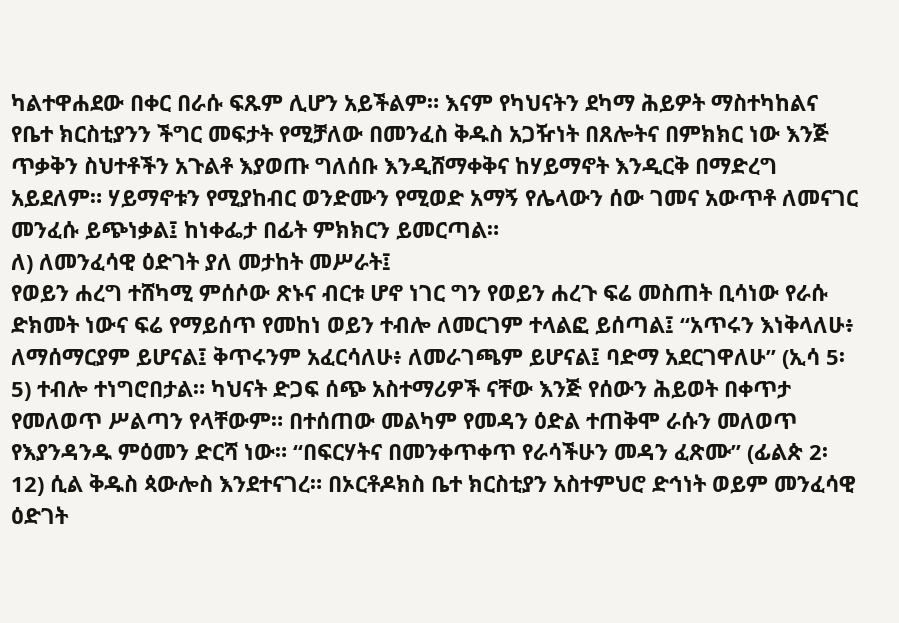ካልተዋሐደው በቀር በራሱ ፍጹም ሊሆን አይችልም። እናም የካህናትን ደካማ ሕይዎት ማስተካከልና የቤተ ክርስቲያንን ችግር መፍታት የሚቻለው በመንፈስ ቅዱስ አጋዥነት በጸሎትና በምክክር ነው እንጅ ጥቃቅን ስህተቶችን አጉልቶ እያወጡ ግለሰቡ እንዲሸማቀቅና ከሃይማኖት እንዲርቅ በማድረግ አይደለም። ሃይማኖቱን የሚያከብር ወንድሙን የሚወድ አማኝ የሌላውን ሰው ገመና አውጥቶ ለመናገር መንፈሱ ይጭነቃል፤ ከነቀፌታ በፊት ምክክርን ይመርጣል።
ለ) ለመንፈሳዊ ዕድገት ያለ መታከት መሥራት፤
የወይን ሐረግ ተሸካሚ ምሰሶው ጽኑና ብርቱ ሆኖ ነገር ግን የወይን ሐረጉ ፍሬ መስጠት ቢሳነው የራሱ ድክመት ነውና ፍሬ የማይሰጥ የመከነ ወይን ተብሎ ለመርገም ተላልፎ ይሰጣል፤ “አጥሩን እነቅላለሁ፥ ለማሰማርያም ይሆናል፤ ቅጥሩንም አፈርሳለሁ፥ ለመራገጫም ይሆናል፤ ባድማ አደርገዋለሁ” (ኢሳ 5፡ 5) ተብሎ ተነግሮበታል። ካህናት ድጋፍ ሰጭ አስተማሪዎች ናቸው እንጅ የሰውን ሕይወት በቀጥታ የመለወጥ ሥልጣን የላቸውም። በተሰጠው መልካም የመዳን ዕድል ተጠቅሞ ራሱን መለወጥ የእያንዳንዱ ምዕመን ድርሻ ነው። “በፍርሃትና በመንቀጥቀጥ የራሳችሁን መዳን ፈጽሙ” (ፊልጵ 2፡12) ሲል ቅዱስ ጳውሎስ እንደተናገረ። በኦርቶዶክስ ቤተ ክርስቲያን አስተምህሮ ድኅነት ወይም መንፈሳዊ ዕድገት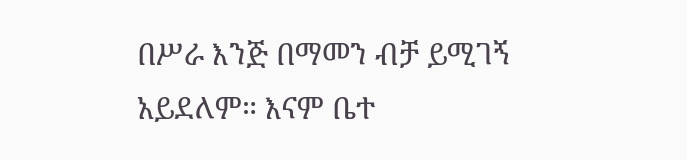በሥራ እንጅ በማመን ብቻ ይሚገኝ አይደለም። እናም ቤተ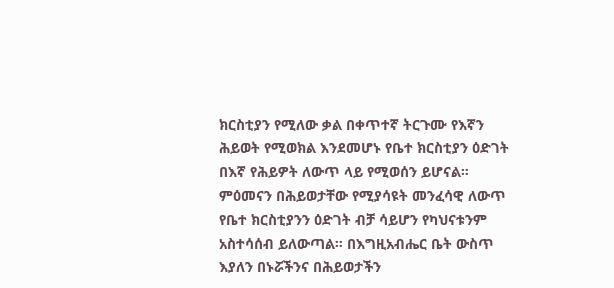ክርስቲያን የሚለው ቃል በቀጥተኛ ትርጉሙ የእኛን ሕይወት የሚወክል እንደመሆኑ የቤተ ክርስቲያን ዕድገት በእኛ የሕይዎት ለውጥ ላይ የሚወሰን ይሆናል። ምዕመናን በሕይወታቸው የሚያሳዩት መንፈሳዊ ለውጥ የቤተ ክርስቲያንን ዕድገት ብቻ ሳይሆን የካህናቱንም አስተሳሰብ ይለውጣል። በእግዚአብሔር ቤት ውስጥ እያለን በኑሯችንና በሕይወታችን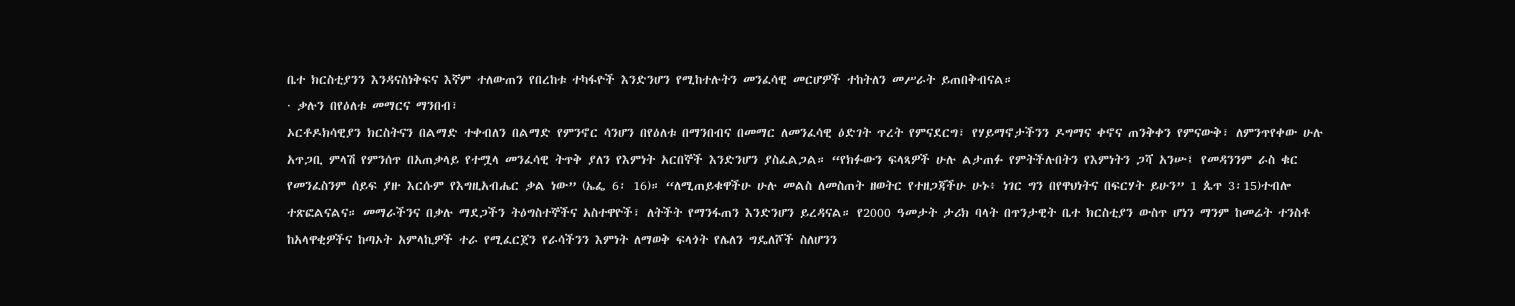ቤተ ክርስቲያንን እንዳናስነቅፍና እኛም ተለውጠን የበረከቱ ተካፋዮች እንድንሆን የሚከተሉትን መንፈሳዊ መርሆዎች ተከትለን መሥራት ይጠበቅብናል።
· ቃሉን በየዕለቱ መማርና ማንበብ፣
ኦርቶዶክሳዊያን ክርስትናን በልማድ ተቀብለን በልማድ የምንኖር ሳንሆን በየዕለቱ በማንበብና በመማር ለመንፈሳዊ ዕድገት ጥረት የምናደርግ፣ የሃይማኖታችንን ዶግማና ቀኖና ጠንቅቀን የምናውቅ፣ ለምንጥየቀው ሁሉ አጥጋቢ ምላሽ የምንሰጥ በአጠቃላይ የተሟላ መንፈሳዊ ትጥቅ ያለን የእምነት አርበኞች እንድንሆን ያስፈልጋል። “የክፉውን ፍላጻዎች ሁሉ ልታጠፉ የምትችሉበትን የእምነትን ጋሻ አንሡ፤ የመዳንንም ራስ ቁር የመንፈስንም ሰይፍ ያዙ እርሱም የእግዚአብሔር ቃል ነው” (ኤፌ 6፡ 16)። “ለሚጠይቁዋችሁ ሁሉ መልስ ለመስጠት ዘወትር የተዘጋጃችሁ ሁኑ፥ ነገር ግን በየዋህነትና በፍርሃት ይሁን” 1 ጴጥ 3፡15)ተብሎ ተጽፎልናልና። መማራችንና በቃሉ ማደጋችን ትዕግስተኞችና አስተዋዮች፣ ለትችት የማንፋጠን እንድንሆን ይረዳናል። የ2000 ዓመታት ታሪክ ባላት በጥንታዊት ቤተ ክርስቲያን ውስጥ ሆነን ማንም ከመሬት ተንስቶ ከአላዋቂዎችና ከጣኦት አምላኪዎች ተራ የሚፈርጀን የራሳችንን እምነት ለማወቅ ፍላጎት የሌለን ግዴለሾች ስለሆንን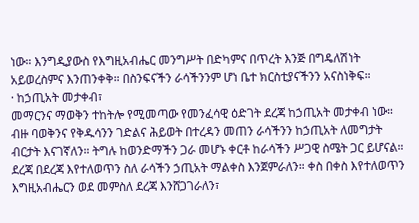ነው። እንግዲያውስ የእግዚአብሔር መንግሥት በድካምና በጥረት እንጅ በግዴለሽነት አይወረስምና እንጠንቀቅ። በስንፍናችን ራሳችንንም ሆነ ቤተ ክርስቲያናችንን አናስነቅፍ።
· ከኃጢአት መታቀብ፣
መማርንና ማወቅን ተከትሎ የሚመጣው የመንፈሳዊ ዕድገት ደረጃ ከኃጢአት መታቀብ ነው። ብዙ ባወቅንና የቅዱሳንን ገድልና ሕይወት በተረዳን መጠን ራሳችንን ከኃጢአት ለመግታት ብርታት እናገኛለን። ትግሉ ከወንድማችን ጋራ መሆኑ ቀርቶ ከራሳችን ሥጋዊ ስሜት ጋር ይሆናል። ደረጃ በደረጃ እየተለወጥን ስለ ራሳችን ኃጢአት ማልቀስ እንጀምራለን። ቀስ በቀስ እየተለወጥን እግዚአብሔርን ወደ መምስለ ደረጃ እንሸጋገራለን፣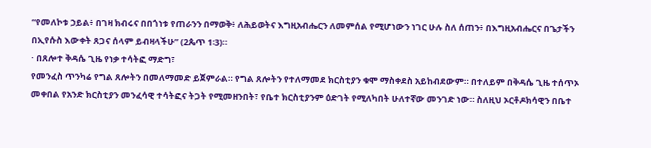“የመለኮቱ ኃይል፥ በገዛ ክብሩና በበጎነቱ የጠራንን በማወቅ፥ ለሕይወትና እግዚአብሔርን ለመምሰል የሚሆነውን ነገር ሁሉ ስለ ሰጠን፥ በእግዚአብሔርና በጌታችን በኢየሱስ እውቀት ጸጋና ሰላም ይብዛላችሁ” (2ጴጥ 1፡3)።
· በጸሎተ ቅዳሴ ጊዜ የነቃ ተሳትፎ ማድግ፣
የመንፈስ ጥንካሬ የግል ጸሎትን በመለማመድ ይጀምራል። የግል ጸሎትን የተለማመደ ክርስቲያን ቁሞ ማስቀደስ አይከብደውም። በተለይም በቅዳሴ ጊዜ ተሰጥኦ መቀበል የአንድ ክርስቲያን መንፈሳዊ ተሳትፎና ትጋት የሚመዘንበት፣ የቤተ ክርስቲያንም ዕድገት የሚለካበት ሁለተኛው መንገድ ነው። ስለዚህ ኦርቶዶክሳዊን በቤተ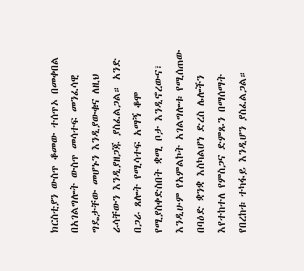ክርስቲያን ውስጥ ቆመው ተሰጥኦ በመቀበል በአገልግሎት ውስጥ መሳተፍ መንፈሳዊ ግዴታቸው መሆኑን እንዲያውቁና ለዚህ ራሳቸውን እንዲያዘጋጁ ያስፈልጋል። አንድ በጋራ ጸሎት የሚሳተፍ አማኝ ቆሞ የሚያስቀድስበት ቋሚ ቦታ እንዲኖረውና፣ እንዲሁም የአምልኮት አገልግሎቱ የሚሰጠው በባዕድ ቋንቋ እስካልሆነ ድረስ ሌሎችን እየተከተለ የምስጋና ድምጹን በማሰማት የበረከቱ ተካፋይ እንዲሆን ያስፈልጋል።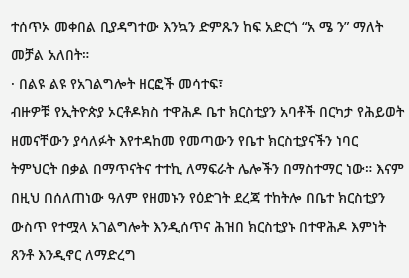ተሰጥኦ መቀበል ቢያዳግተው እንኳን ድምጹን ከፍ አድርጎ “አ ሜ ን” ማለት መቻል አለበት።
· በልዩ ልዩ የአገልግሎት ዘርፎች መሳተፍ፣
ብዙዎቹ የኢትዮጵያ ኦርቶዶክስ ተዋሕዶ ቤተ ክርስቲያን አባቶች በርካታ የሕይወት ዘመናቸውን ያሳለፉት እየተዳከመ የመጣውን የቤተ ክርስቲያናችን ነባር ትምህርት በቃል በማጥናትና ተተኪ ለማፍራት ሌሎችን በማስተማር ነው። እናም በዚህ በሰለጠነው ዓለም የዘመኑን የዕድገት ደረጃ ተከትሎ በቤተ ክርስቲያን ውስጥ የተሟላ አገልግሎት እንዲሰጥና ሕዝበ ክርስቲያኑ በተዋሕዶ እምነት ጸንቶ እንዲኖር ለማድረግ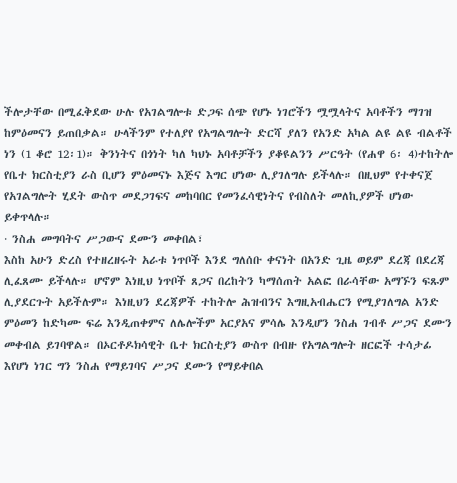ችሎታቸው በሚፈቅደው ሁሉ የአገልግሎቱ ድጋፍ ሰጭ የሆኑ ነገሮችን ሟሟላትና አባቶችን ማገዝ ከምዕመናን ይጠበቃል። ሁላችንም የተለያየ የአግልግሎት ድርሻ ያለን የአንድ አካል ልዩ ልዩ ብልቶች ነን (1 ቆሮ 12፡1)። ቅንነትና በጎነት ካለ ካህኑ አባቶቻችን ያቆዩልንን ሥርዓት (የሐዋ 6፡ 4)ተከትሎ የቤተ ክርስቲያን ራስ ቢሆን ምዕመናኑ እጅና እግር ሆነው ሊያገለግሉ ይችላሉ። በዚህም የተቀናጀ የአገልግሎት ሂደት ውስጥ መደጋገፍና መከባበር የመንፈሳዊነትና የብስለት መለኪያዎች ሆነው ይቀጥላሉ።
· ንስሐ መግባትና ሥጋውና ደሙን መቀበል፣
እስከ አሁን ድረስ የተዘረዘሩት አራቱ ነጥቦች እንደ ግለሰቡ ቀናነት በአንድ ጊዜ ወይም ደረጃ በደረጃ ሊፈጸሙ ይችላሉ። ሆኖም እነዚህ ነጥቦች ጸጋና በረከትን ካማሰጠት አልፎ በራሳቸው አማኙን ፍጹም ሊያደርጉት አይችሉም። እነዚህን ደረጃዎች ተከትሎ ሕዝብንና እግዚአብሔርን የሚያገለግል አንድ ምዕመን ከድካሙ ፍሬ እንዲጠቀምና ለሌሎችም አርያአና ምሳሌ እንዲሆን ንስሐ ገብቶ ሥጋና ደሙን መቀብል ይገባዋል። በኦርቶዶክሳዊት ቤተ ክርስቲያን ውስጥ በብዙ የአግልግሎት ዘርፎች ተሳታፊ እየሆነ ነገር ግን ንስሐ የማይገባና ሥጋና ደሙን የማይቀበል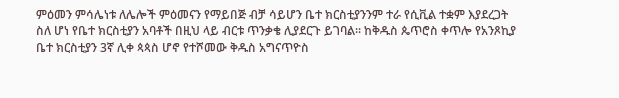ምዕመን ምሳሌነቱ ለሌሎች ምዕመናን የማይበጅ ብቻ ሳይሆን ቤተ ክርስቲያንንም ተራ የሲቪል ተቋም እያደረጋት ስለ ሆነ የቤተ ክርስቲያን አባቶች በዚህ ላይ ብርቱ ጥንቃቄ ሊያደርጉ ይገባል። ከቅዱስ ጴጥሮስ ቀጥሎ የአንጾኪያ ቤተ ክርስቲያን 3ኛ ሊቀ ጳጳስ ሆኖ የተሾመው ቅዱስ አግናጥዮስ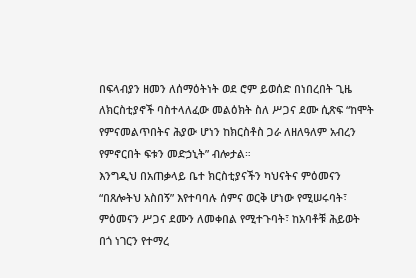በፍላብያን ዘመን ለሰማዕትነት ወደ ሮም ይወሰድ በነበረበት ጊዜ ለክርስቲያኖች ባስተላለፈው መልዕክት ስለ ሥጋና ደሙ ሲጽፍ “ከሞት የምናመልጥበትና ሕያው ሆነን ከክርስቶስ ጋራ ለዘለዓለም አብረን የምኖርበት ፍቱን መድኃኒት” ብሎታል።
እንግዲህ በአጠቃላይ ቤተ ክርስቲያናችን ካህናትና ምዕመናን “በጸሎትህ አስበኝ” እየተባባሉ ሰምና ወርቅ ሆነው የሚሠሩባት፣ ምዕመናን ሥጋና ደሙን ለመቀበል የሚተጉባት፣ ከአባቶቹ ሕይወት በጎ ነገርን የተማረ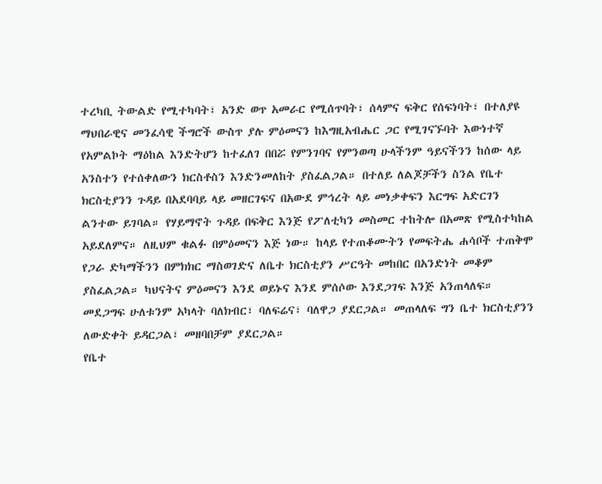ተረካቢ ትውልድ የሚተካባት፣ አንድ ወጥ አመራር የሚሰጥባት፣ ሰላምና ፍቅር የሰፍነባት፣ በተለያዩ ማህበራዊና መንፈሳዊ ችግሮች ውስጥ ያሉ ምዕመናን ከእግዚአብሔር ጋር የሚገናኙባት እውነተኛ የአምልኮት ማዕከል እንድትሆን ከተፈለገ በበሯ የምንገባና የምንወጣ ሁላችንም ዓይናችንን ከሰው ላይ አንስተን የተሰቀለውን ክርስቶስን እንድንመለከት ያስፈልጋል። በተለይ ለልጆቻችን ስንል የቤተ ክርስቲያንን ጉዳይ በአደባባይ ላይ መዘርገፍና በአውደ ምኅረት ላይ መነቃቀፍን እርግፍ አድርገን ልንተው ይገባል። የሃይማኖት ጉዳይ በፍቅር እንጅ የፖለቲካን መስመር ተከትሎ በአመጽ የሚስተካከል አይደለምና። ለዚህም ቁልፉ በምዕመናን እጅ ነው። ከላይ የተጠቆሙትን የመፍትሔ ሐሳቦች ተጠቅሞ የጋራ ድካማችንን በምክክር ማስወገድና ለቤተ ክርስቲያን ሥርዓት መከበር በአንድነት መቆም ያስፈልጋል። ካህናትና ምዕመናን እንደ ወይኑና እንደ ምሰሶው እንደጋገፍ እንጅ አንጠላለፍ። መደጋግፍ ሁለቱንም አካላት ባለክብር፣ ባለፍሬና፣ ባለዋጋ ያደርጋል። መጠላለፍ ግን ቤተ ክርስቲያንን ለውድቀት ይዳርጋል፣ መዘባበቻም ያደርጋል።
የቤተ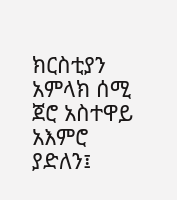ክርስቲያን አምላክ ሰሚ ጀሮ አስተዋይ አእምሮ ያድለን፤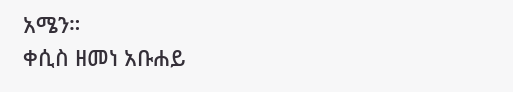አሜን።
ቀሲስ ዘመነ አቡሐይ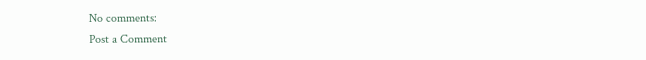No comments:
Post a Comment